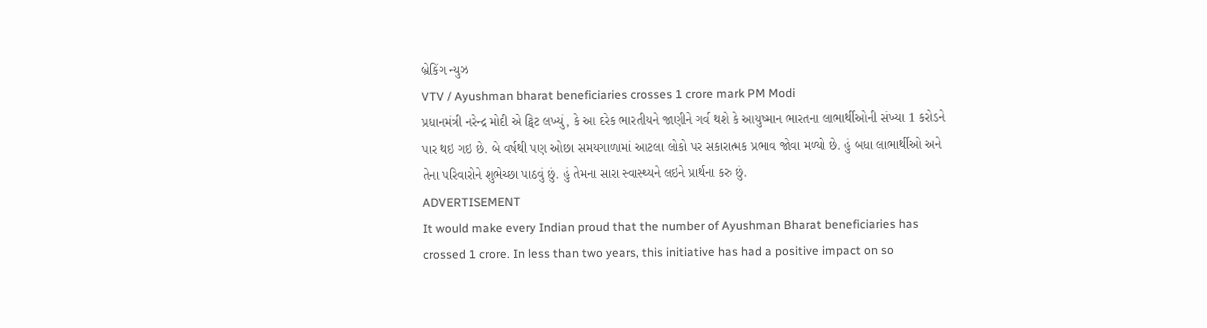બ્રેકિંગ ન્યુઝ
VTV / Ayushman bharat beneficiaries crosses 1 crore mark PM Modi
પ્રધાનમંત્રી નરેન્દ્ર મોદી એ ટ્વિટ લખ્યું, કે આ દરેક ભારતીયને જાણીને ગર્વ થશે કે આયુષ્માન ભારતના લાભાર્થીઓની સંખ્યા 1 કરોડને પાર થઇ ગઇ છે. બે વર્ષથી પણ ઓછા સમયગાળામાં આટલા લોકો પર સકારાત્મક પ્રભાવ જોવા મળ્યો છે. હું બધા લાભાર્થીઓ અને તેના પરિવારોને શુભેચ્છા પાઠવું છું. હું તેમના સારા સ્વાસ્થ્યને લઇને પ્રાર્થના કરુ છું.
ADVERTISEMENT
It would make every Indian proud that the number of Ayushman Bharat beneficiaries has crossed 1 crore. In less than two years, this initiative has had a positive impact on so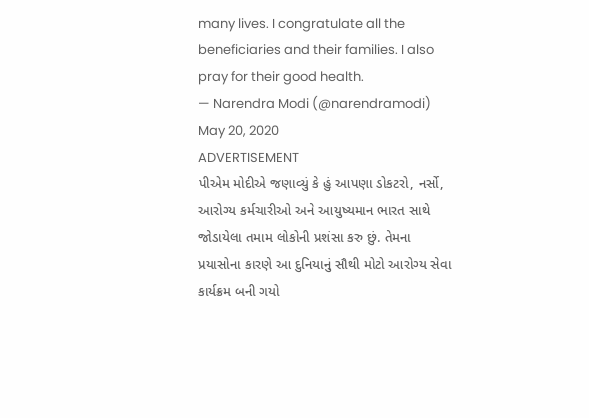many lives. I congratulate all the beneficiaries and their families. I also pray for their good health.
— Narendra Modi (@narendramodi) May 20, 2020
ADVERTISEMENT
પીએમ મોદીએ જણાવ્યું કે હું આપણા ડોકટરો, નર્સો, આરોગ્ય કર્મચારીઓ અને આયુષ્યમાન ભારત સાથે જોડાયેલા તમામ લોકોની પ્રશંસા કરુ છું. તેમના પ્રયાસોના કારણે આ દુનિયાનું સૌથી મોટો આરોગ્ય સેવા કાર્યક્રમ બની ગયો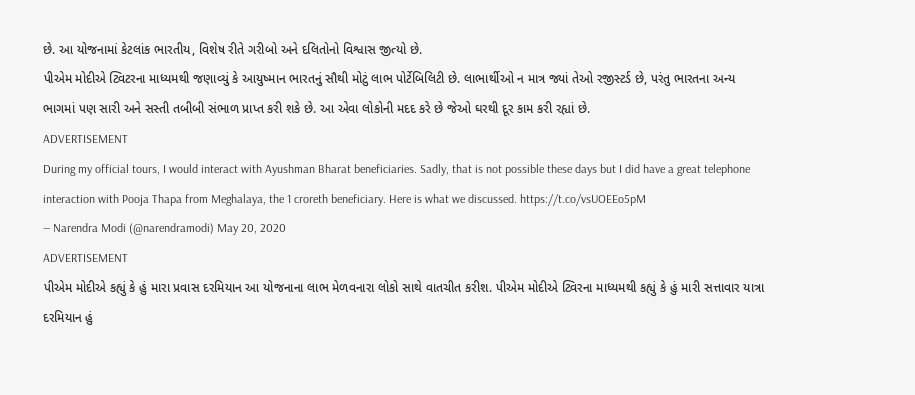છે. આ યોજનામાં કેટલાંક ભારતીય, વિશેષ રીતે ગરીબો અને દલિતોનો વિશ્વાસ જીત્યો છે.
પીએમ મોદીએ ટ્વિટરના માધ્યમથી જણાવ્યું કે આયુષ્માન ભારતનું સૌથી મોટું લાભ પોર્ટેબિલિટી છે. લાભાર્થીઓ ન માત્ર જ્યાં તેઓ રજીસ્ટર્ડ છે, પરંતુ ભારતના અન્ય ભાગમાં પણ સારી અને સસ્તી તબીબી સંભાળ પ્રાપ્ત કરી શકે છે. આ એવા લોકોની મદદ કરે છે જેઓ ઘરથી દૂર કામ કરી રહ્યાં છે.
ADVERTISEMENT
During my official tours, I would interact with Ayushman Bharat beneficiaries. Sadly, that is not possible these days but I did have a great telephone interaction with Pooja Thapa from Meghalaya, the 1 croreth beneficiary. Here is what we discussed. https://t.co/vsUOEEo5pM
— Narendra Modi (@narendramodi) May 20, 2020
ADVERTISEMENT
પીએમ મોદીએ કહ્યું કે હું મારા પ્રવાસ દરમિયાન આ યોજનાના લાભ મેળવનારા લોકો સાથે વાતચીત કરીશ. પીએમ મોદીએ ટ્વિરના માધ્યમથી કહ્યું કે હું મારી સત્તાવાર યાત્રા દરમિયાન હું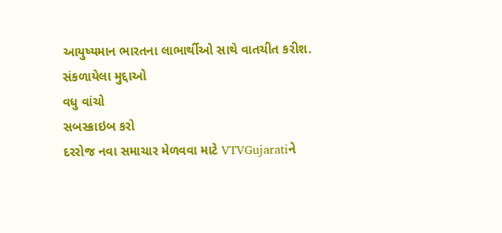આયુષ્યમાન ભારતના લાભાર્થીઓ સાથે વાતચીત કરીશ.
સંકળાયેલા મુદ્દાઓ
વધુ વાંચો
સબસ્ક્રાઇબ કરો
દરરોજ નવા સમાચાર મેળવવા માટે VTVGujaratiને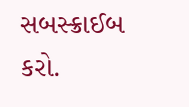સબસ્ક્રાઈબ કરો.